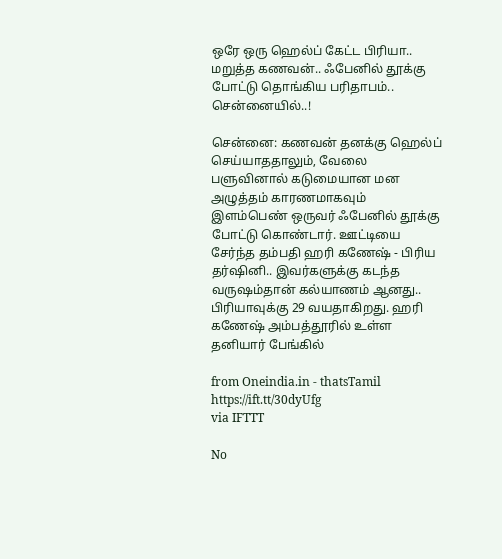ஒரே ஒரு ஹெல்ப் கேட்ட பிரியா.. மறுத்த கணவன்.. ஃபேனில் தூக்கு போட்டு தொங்கிய பரிதாபம்.. சென்னையில்..!

சென்னை: கணவன் தனக்கு ஹெல்ப் செய்யாததாலும், வேலை பளுவினால் கடுமையான மன அழுத்தம் காரணமாகவும் இளம்பெண் ஒருவர் ஃபேனில் தூக்கு போட்டு கொண்டார். ஊட்டியை சேர்ந்த தம்பதி ஹரி கணேஷ் - பிரிய தர்ஷினி.. இவர்களுக்கு கடந்த வருஷம்தான் கல்யாணம் ஆனது.. பிரியாவுக்கு 29 வயதாகிறது. ஹரி கணேஷ் அம்பத்தூரில் உள்ள தனியார் பேங்கில்

from Oneindia.in - thatsTamil https://ift.tt/30dyUfg
via IFTTT

No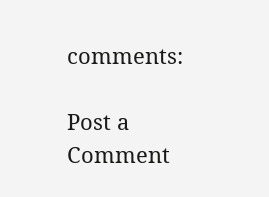comments:

Post a Comment